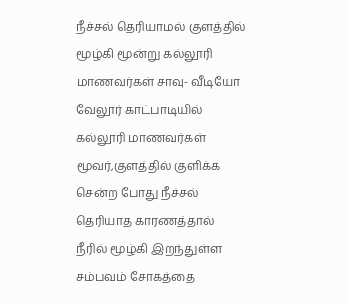நீச்சல் தெரியாமல் குளத்தில் மூழ்கி மூன்று கல்லூரி மாணவர்கள் சாவு- வீடியோ
வேலூர் காட்பாடியில் கல்லூரி மாணவர்கள் மூவர்,குளத்தில் குளிக்க சென்ற போது நீச்சல் தெரியாத காரணத்தால் நீரில் மூழ்கி இறந்துள்ள சம்பவம் சோகத்தை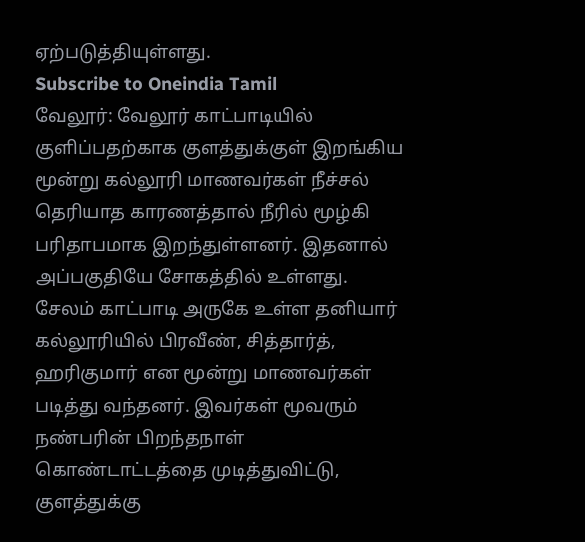ஏற்படுத்தியுள்ளது.
Subscribe to Oneindia Tamil
வேலூர்: வேலூர் காட்பாடியில் குளிப்பதற்காக குளத்துக்குள் இறங்கிய மூன்று கல்லூரி மாணவர்கள் நீச்சல் தெரியாத காரணத்தால் நீரில் மூழ்கி பரிதாபமாக இறந்துள்ளனர். இதனால் அப்பகுதியே சோகத்தில் உள்ளது.
சேலம் காட்பாடி அருகே உள்ள தனியார் கல்லூரியில் பிரவீண், சித்தார்த், ஹரிகுமார் என மூன்று மாணவர்கள் படித்து வந்தனர். இவர்கள் மூவரும் நண்பரின் பிறந்தநாள் கொண்டாட்டத்தை முடித்துவிட்டு, குளத்துக்கு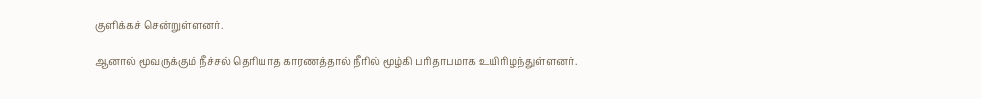குளிக்கச் சென்றுள்ளனர்.

ஆனால் மூவருக்கும் நீச்சல் தெரியாத காரணத்தால் நீரில் மூழ்கி பரிதாபமாக உயிரிழந்துள்ளனர்.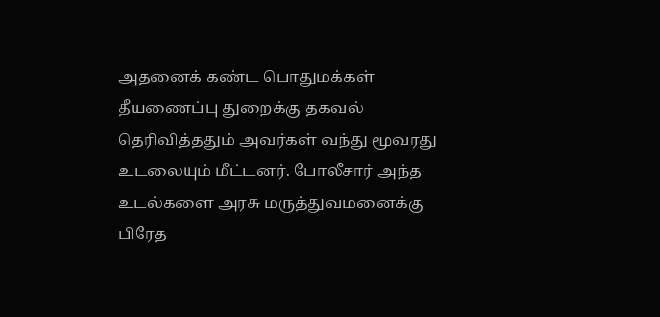அதனைக் கண்ட பொதுமக்கள் தீயணைப்பு துறைக்கு தகவல் தெரிவித்ததும் அவர்கள் வந்து மூவரது உடலையும் மீட்டனர். போலீசார் அந்த உடல்களை அரசு மருத்துவமனைக்கு பிரேத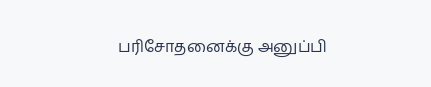பரிசோதனைக்கு அனுப்பி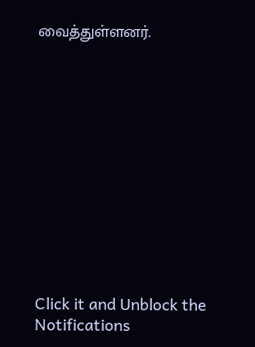வைத்துள்ளனர்.












Click it and Unblock the Notifications